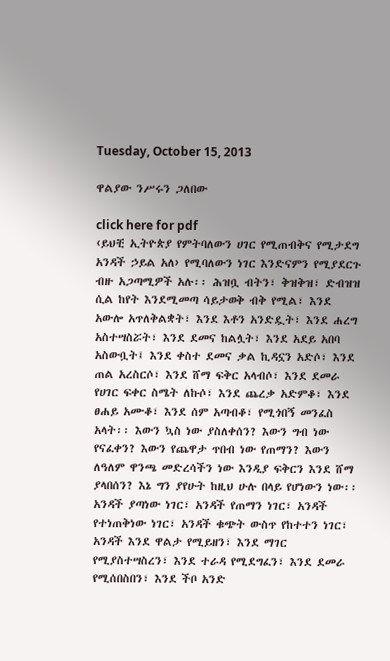Tuesday, October 15, 2013

ዋልያው ንሥሩን ጋለበው

click here for pdf
‹ይህቺ ኢትዮጵያ የምትባለውን ሀገር የሚጠብቅና የሚታደግ አንዳች ኃይል አለ› የሚባለውን ነገር እንድናምን የሚያደርጉ ብዙ አጋጣሚዎች አሉ፡፡ ሕዝቧ ብትን፣ ቅዝቅዝ፣ ድብዝዝ ሲል ከየት እንደሚመጣ ሳይታወቅ ብቅ የሚል፣ እንደ አውሎ አጥለቅልቋት፣ እንደ እቶን አንድዷት፣ እንደ ሐረግ አስተሣስሯት፣ እንደ ደመና ከልሏት፣ እንደ አደይ አበባ አስውቧት፤ እንደ ቀስተ ደመና ቃል ኪዳኗን አድሶ፣ እንደ ጠል አረስርሶ፣ እንደ ሸማ ፍቅር አላብሶ፣ እንደ ደመራ የሀገር ፍቀር ስሜት ለኩሶ፣ እንደ ጨረቃ አድምቆ፣ እንደ ፀሐይ አሙቆ፣ እንደ ሰም አጣብቆ፣ የሚጎበኝ መንፈስ አላት፡፡ እውን ኳስ ነው ያስለቀሰን? እውን ግብ ነው የናፈቀን? እውን የጨዋታ ጥበብ ነው የጠማን? እውን ለዓለም ዋንጫ መድረሳችን ነው እንዲያ ፍቅርን እንደ ሸማ ያላበሰን? እኔ ግን ያየሁት ከዚህ ሁሉ በላይ የሆነውን ነው፡፡ አንዳች ያጣነው ነገር፣ አንዳች የጠማን ነገር፣ አንዳች የተነጠቅነው ነገር፣ አንዳች ቁጭት ውስጥ የከተተን ነገር፣ አንዳች እንደ ዋልታ የሚይዘን፣ እንደ ማገር የሚያስተሣስረን፣ እንደ ተራዳ የሚደግፈን፣ እንደ ደመራ የሚሰበስበን፣ እንደ ችቦ አንድ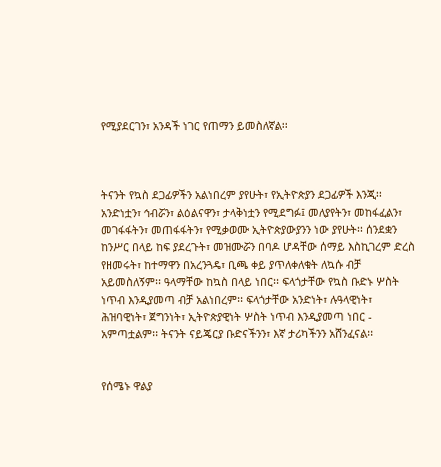የሚያደርገን፣ አንዳች ነገር የጠማን ይመስለኛል፡፡



ትናንት የኳስ ደጋፊዎችን አልነበረም ያየሁት፣ የኢትዮጵያን ደጋፊዎች እንጂ፡፡ አንድነቷን፣ ኅብሯን፣ ልዕልናዋን፣ ታላቅነቷን የሚደግፉ፤ መለያየትን፣ መከፋፈልን፣ መገፋፋትን፣ መጠፋፋትን፣ የሚቃወሙ ኢትዮጵያውያንን ነው ያየሁት፡፡ ሰንደቋን ከንሥር በላይ ከፍ ያደረጉት፣ መዝሙሯን በባዶ ሆዳቸው ሰማይ እስኪገረም ድረስ የዘመሩት፣ ከተማዋን በአረንጓዴ፣ ቢጫ ቀይ ያጥለቀለቁት ለኳሱ ብቻ አይመስለኝም፡፡ ዓላማቸው ከኳስ በላይ ነበር፡፡ ፍላጎታቸው የኳስ ቡድኑ ሦስት ነጥብ እንዲያመጣ ብቻ አልነበረም፡፡ ፍላጎታቸው አንድነት፣ ሉዓላዊነት፣ ሕዝባዊነት፣ ጀግንነት፣ ኢትዮጵያዊነት ሦስት ነጥብ እንዲያመጣ ነበር - አምጣቷልም፡፡ ትናንት ናይጄርያ ቡድናችንን፣ እኛ ታሪካችንን አሸንፈናል፡፡


የሰሜኑ ዋልያ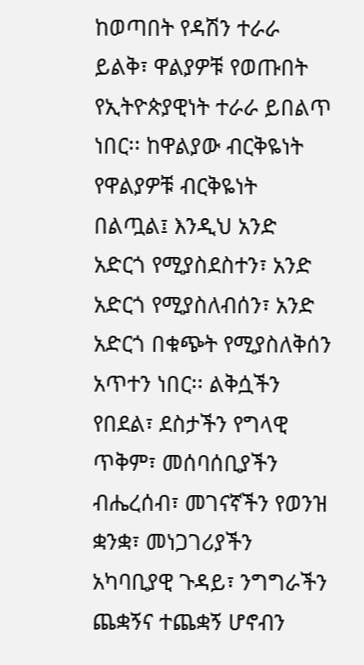ከወጣበት የዳሽን ተራራ ይልቅ፣ ዋልያዎቹ የወጡበት የኢትዮጵያዊነት ተራራ ይበልጥ ነበር፡፡ ከዋልያው ብርቅዬነት የዋልያዎቹ ብርቅዬነት በልጧል፤ እንዲህ አንድ አድርጎ የሚያስደስተን፣ አንድ አድርጎ የሚያስለብሰን፣ አንድ አድርጎ በቁጭት የሚያስለቅሰን አጥተን ነበር፡፡ ልቅሷችን የበደል፣ ደስታችን የግላዊ ጥቅም፣ መሰባሰቢያችን ብሔረሰብ፣ መገናኛችን የወንዝ ቋንቋ፣ መነጋገሪያችን አካባቢያዊ ጉዳይ፣ ንግግራችን ጨቋኝና ተጨቋኝ ሆኖብን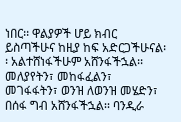ነበር፡፡ ዋልያዎች ሆይ ክብር ይስጣችሁና ከዚያ ከፍ አድርጋችሁናል፡፡ አልተሸነፋችሁም አሸንፋችኋል፡፡ መለያየትን፣ መከፋፈልን፣ መገፋፋትን፣ ወንዝ ለወንዝ መሄድን፣ በሰፋ ግብ አሸንፋችኋል፡፡ ባንዲራ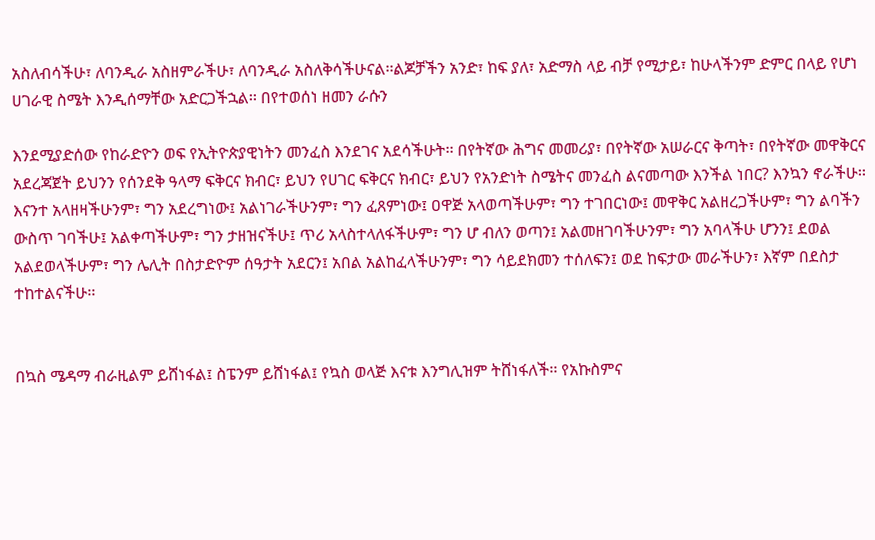አስለብሳችሁ፣ ለባንዲራ አስዘምራችሁ፣ ለባንዲራ አስለቅሳችሁናል፡፡ልጆቻችን አንድ፣ ከፍ ያለ፣ አድማስ ላይ ብቻ የሚታይ፣ ከሁላችንም ድምር በላይ የሆነ ሀገራዊ ስሜት እንዲሰማቸው አድርጋችኋል፡፡ በየተወሰነ ዘመን ራሱን

እንደሚያድሰው የከራድዮን ወፍ የኢትዮጵያዊነትን መንፈስ እንደገና አደሳችሁት፡፡ በየትኛው ሕግና መመሪያ፣ በየትኛው አሠራርና ቅጣት፣ በየትኛው መዋቅርና አደረጃጀት ይህንን የሰንደቅ ዓላማ ፍቅርና ክብር፣ ይህን የሀገር ፍቅርና ክብር፣ ይህን የአንድነት ስሜትና መንፈስ ልናመጣው እንችል ነበር? እንኳን ኖራችሁ፡፡ እናንተ አላዘዛችሁንም፣ ግን አደረግነው፤ አልነገራችሁንም፣ ግን ፈጸምነው፤ ዐዋጅ አላወጣችሁም፣ ግን ተገበርነው፤ መዋቅር አልዘረጋችሁም፣ ግን ልባችን ውስጥ ገባችሁ፤ አልቀጣችሁም፣ ግን ታዘዝናችሁ፤ ጥሪ አላስተላለፋችሁም፣ ግን ሆ ብለን ወጣን፤ አልመዘገባችሁንም፣ ግን አባላችሁ ሆንን፤ ደወል አልደወላችሁም፣ ግን ሌሊት በስታድዮም ሰዓታት አደርን፤ አበል አልከፈላችሁንም፣ ግን ሳይደክመን ተሰለፍን፤ ወደ ከፍታው መራችሁን፣ እኛም በደስታ ተከተልናችሁ፡፡


በኳስ ሜዳማ ብራዚልም ይሸነፋል፤ ስፔንም ይሸነፋል፤ የኳስ ወላጅ እናቱ እንግሊዝም ትሸነፋለች፡፡ የአኩስምና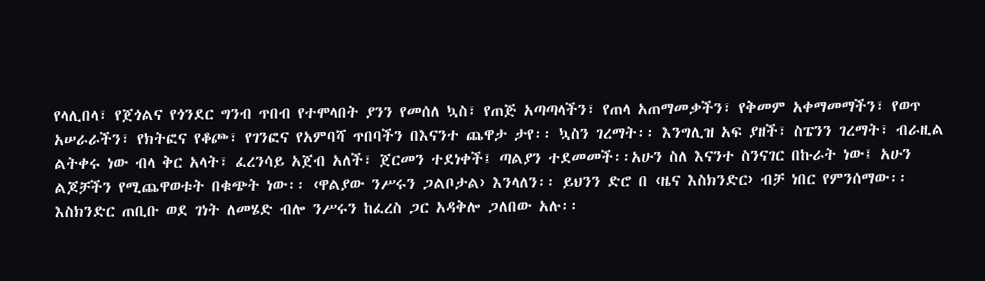የላሊበላ፣ የጀጎልና የጎንደር ግንብ ጥበብ የተሞላበት ያንን የመሰለ ኳስ፣ የጠጅ አጣጣላችን፣ የጠላ አጠማመቃችን፣ የቅመም አቀማመማችን፣ የወጥ አሠራራችን፣ የክትፎና የቆጮ፣ የገንፎና የአምባሻ ጥበባችን በእናንተ ጨዋታ ታየ፡፡ ኳስን ገረማት፡፡ እንግሊዝ አፍ ያዘች፣ ስፔንን ገረማት፣ ብራዚል ልትቀሩ ነው ብላ ቅር አላት፣ ፈረንሳይ አጀብ አለች፣ ጀርመን ተደነቀች፤ ጣልያን ተደመመች፡፡አሁን ስለ እናንተ ስንናገር በኩራት ነው፤ አሁን ልጆቻችን የሚጨዋወቱት በቁጭት ነው፡፡ ‹ዋልያው ንሥሩን ጋልቦታል› እንላለን፡፡ ይህንን ድሮ በ ‹ዜና እስክንድር› ብቻ ነበር የምንሰማው፡፡ እስክንድር ጠቢቡ ወደ ገነት ለመሄድ ብሎ ንሥሩን ከፈረስ ጋር አዳቅሎ ጋለበው አሉ፡፡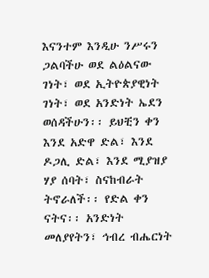እናንተም እንዲሁ ንሥሩን ጋልባችሁ ወደ ልዕልናው ገነት፣ ወደ ኢትዮጵያዊነት ገነት፣ ወደ አንድነት ኤደን ወሰዳችሁን፡፡ ይህቺን ቀን እንደ አድዋ ድል፣ እንደ ዶጋሊ ድል፣ እንደ ሚያዝያ ሃያ ሰባት፣ ስናከብራት ትኖራለች፡፡ የድል ቀን ናትና፡፡ አንድነት መለያየትን፣ ኅብረ ብሔርነት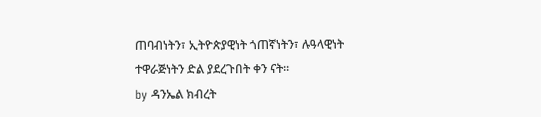ጠባብነትን፣ ኢትዮጵያዊነት ጎጠኛነትን፣ ሉዓላዊነት ተዋራጅነትን ድል ያደረጉበት ቀን ናት፡፡
by ዳንኤል ክብረት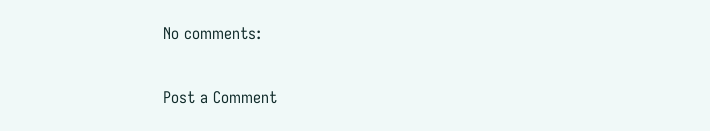No comments:

Post a Comment